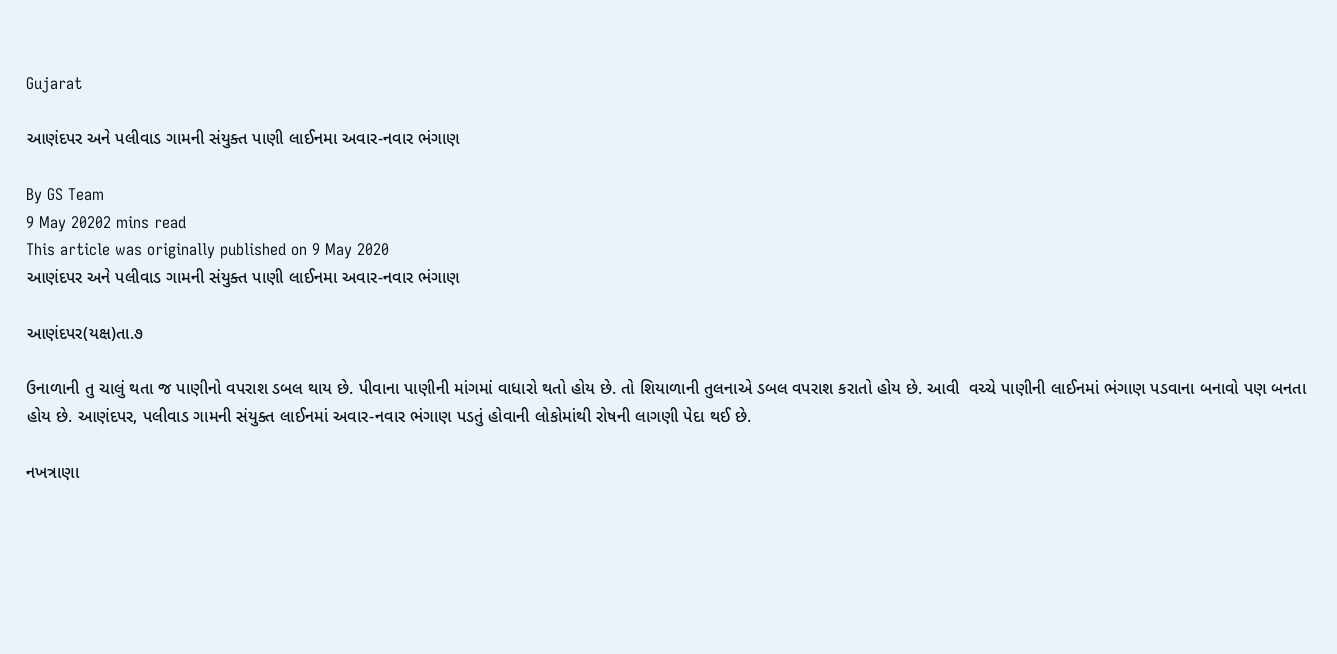Gujarat

આણંદપર અને પલીવાડ ગામની સંયુક્ત પાણી લાઈનમા અવાર-નવાર ભંગાણ

By GS Team
9 May 20202 mins read
This article was originally published on 9 May 2020
આણંદપર અને પલીવાડ ગામની સંયુક્ત પાણી લાઈનમા અવાર-નવાર ભંગાણ

આણંદપર(યક્ષ)તા.૭

ઉનાળાની તુ ચાલું થતા જ પાણીનો વપરાશ ડબલ થાય છે. પીવાના પાણીની માંગમાં વાધારો થતો હોય છે. તો શિયાળાની તુલનાએ ડબલ વપરાશ કરાતો હોય છે. આવી  વચ્ચે પાણીની લાઈનમાં ભંગાણ પડવાના બનાવો પણ બનતા હોય છે. આણંદપર, પલીવાડ ગામની સંયુક્ત લાઈનમાં અવાર-નવાર ભંગાણ પડતું હોવાની લોકોમાંથી રોષની લાગણી પેદા થઈ છે.

નખત્રાણા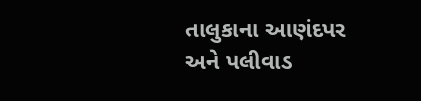તાલુકાના આણંદપર અને પલીવાડ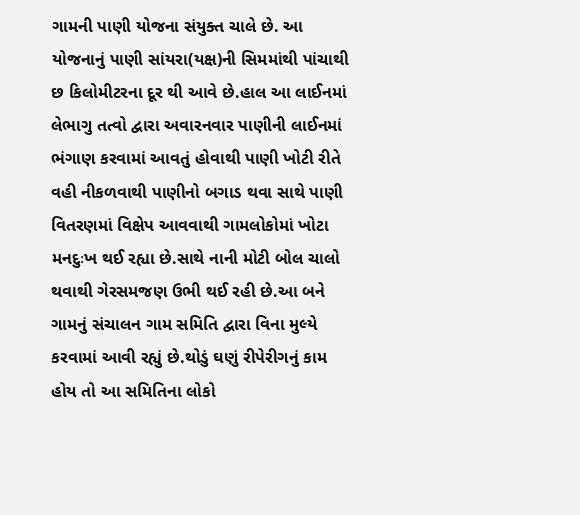ગામની પાણી યોજના સંયુક્ત ચાલે છે. આ યોજનાનું પાણી સાંયરા(યક્ષ)ની સિમમાંથી પાંચાથી છ કિલોમીટરના દૂર થી આવે છે.હાલ આ લાઈનમાં લેભાગુ તત્વો દ્વારા અવારનવાર પાણીની લાઈનમાં ભંગાણ કરવામાં આવતું હોવાથી પાણી ખોટી રીતે વહી નીકળવાથી પાણીનો બગાડ થવા સાથે પાણી વિતરણમાં વિક્ષેપ આવવાથી ગામલોકોમાં ખોટા મનદુઃખ થઈ રહ્યા છે.સાથે નાની મોટી બોલ ચાલો થવાથી ગેરસમજણ ઉભી થઈ રહી છે.આ બને ગામનું સંચાલન ગામ સમિતિ દ્વારા વિના મુલ્યે કરવામાં આવી રહ્યું છે.થોડું ઘણું રીપેરીગનું કામ હોય તો આ સમિતિના લોકો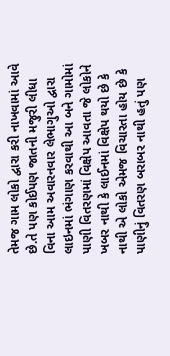તેમજ ગામ લોકો દ્વારા કરી નાખવામાં આવે છે.તે પણ કોઈપણ જાતની મજુરી લીધા વિના આમ અવારનવાર લેભાગુઓ દ્વારા લાઇનમાં ભંગાણ કરવાથી આ બને ગામોમાં પાણી વિતરણમાં વિક્ષેપ આવતા જે લોકોને ખબર નાથી કે લાઈનમાં વિક્ષેપ થયો છે કે નાથી એ લોકો એમજ વિચારતા હોય છે કે પાણીનું વિતરણ બરાબર નાથી હતું પણ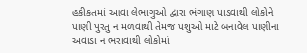હકીકતમાં આવા લેભાગુઓ દ્વારા ભંગાણ પાડવાથી લોકોને પાણી પુરતુ ન મળવાથી તેમજ પશુઓ માટે બનાવેલ પાણીના અવાડા ન ભરાવાથી લોકોમાં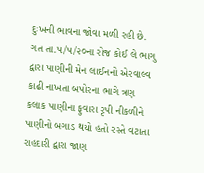દુઃખની ભાવના જોવા મળી રહી છે. ગત તા.૫/૫/૨૦ના રોજ કોઈ લે ભાગુ દ્વારા પાણીની મેન લાઈનનો એરવાલ્વ કાઢી નાખતા બપોરના ભાગે ત્રણ કલાક પાણીના ફુવારા રૃપી નીકળીને પાણીનો બગાડ થયો હતો રસ્તે વટાતા રાહદારી દ્વારા જાણ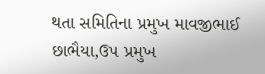થતા સમિતિના પ્રમુખ માવજીભાઈ છાભૈયા,ઉપ પ્રમુખ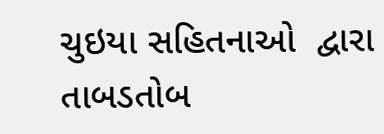ચુઇયા સહિતનાઓ  દ્વારા તાબડતોબ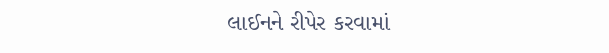લાઈનને રીપેર કરવામાં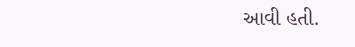આવી હતી.